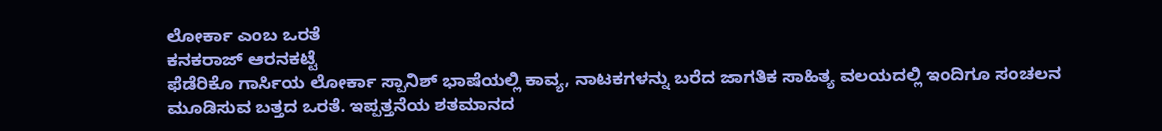ಲೋರ್ಕಾ ಎಂಬ ಒರತೆ
ಕನಕರಾಜ್ ಆರನಕಟ್ಟೆ
ಫೆಡೆರಿಕೊ ಗಾರ್ಸಿಯ ಲೋರ್ಕಾ ಸ್ಪಾನಿಶ್ ಭಾಷೆಯಲ್ಲಿ ಕಾವ್ಯ, ನಾಟಕಗಳನ್ನು ಬರೆದ ಜಾಗತಿಕ ಸಾಹಿತ್ಯ ವಲಯದಲ್ಲಿ ಇಂದಿಗೂ ಸಂಚಲನ ಮೂಡಿಸುವ ಬತ್ತದ ಒರತೆ. ಇಪ್ಪತ್ತನೆಯ ಶತಮಾನದ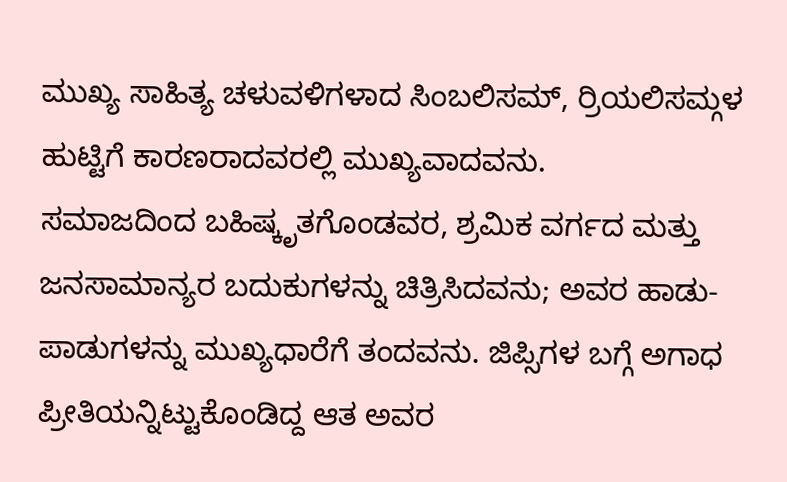ಮುಖ್ಯ ಸಾಹಿತ್ಯ ಚಳುವಳಿಗಳಾದ ಸಿಂಬಲಿಸಮ್, ರ್ರಿಯಲಿಸಮ್ಗಳ ಹುಟ್ಟಿಗೆ ಕಾರಣರಾದವರಲ್ಲಿ ಮುಖ್ಯವಾದವನು.
ಸಮಾಜದಿಂದ ಬಹಿಷ್ಕೃತಗೊಂಡವರ, ಶ್ರಮಿಕ ವರ್ಗದ ಮತ್ತು ಜನಸಾಮಾನ್ಯರ ಬದುಕುಗಳನ್ನು ಚಿತ್ರಿಸಿದವನು; ಅವರ ಹಾಡು-ಪಾಡುಗಳನ್ನು ಮುಖ್ಯಧಾರೆಗೆ ತಂದವನು. ಜಿಪ್ಸಿಗಳ ಬಗ್ಗೆ ಅಗಾಧ ಪ್ರೀತಿಯನ್ನಿಟ್ಟುಕೊಂಡಿದ್ದ ಆತ ಅವರ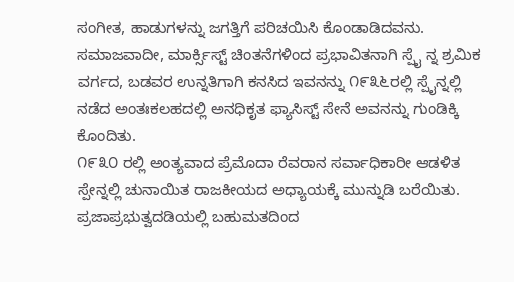ಸಂಗೀತ, ಹಾಡುಗಳನ್ನು ಜಗತ್ತಿಗೆ ಪರಿಚಯಿಸಿ ಕೊಂಡಾಡಿದವನು. ಸಮಾಜವಾದೀ, ಮಾರ್ಕ್ಸಿಸ್ಟ್ ಚಿಂತನೆಗಳಿಂದ ಪ್ರಭಾವಿತನಾಗಿ ಸ್ಪೈ ನ್ನ ಶ್ರಮಿಕ ವರ್ಗದ, ಬಡವರ ಉನ್ನತಿಗಾಗಿ ಕನಸಿದ ಇವನನ್ನು ೧೯೩೬ರಲ್ಲಿ ಸ್ಪೈನ್ನಲ್ಲಿ ನಡೆದ ಅಂತಃಕಲಹದಲ್ಲಿ ಅನಧಿಕೃತ ಫ್ಯಾಸಿಸ್ಟ್ ಸೇನೆ ಅವನನ್ನು ಗುಂಡಿಕ್ಕಿ ಕೊಂದಿತು.
೧೯೩೦ ರಲ್ಲಿ ಅಂತ್ಯವಾದ ಪ್ರೆಮೊದಾ ರೆವರಾನ ಸರ್ವಾಧಿಕಾರೀ ಆಡಳಿತ ಸ್ಪೇನ್ನಲ್ಲಿ ಚುನಾಯಿತ ರಾಜಕೀಯದ ಅಧ್ಯಾಯಕ್ಕೆ ಮುನ್ನುಡಿ ಬರೆಯಿತು. ಪ್ರಜಾಪ್ರಭುತ್ವದಡಿಯಲ್ಲಿ ಬಹುಮತದಿಂದ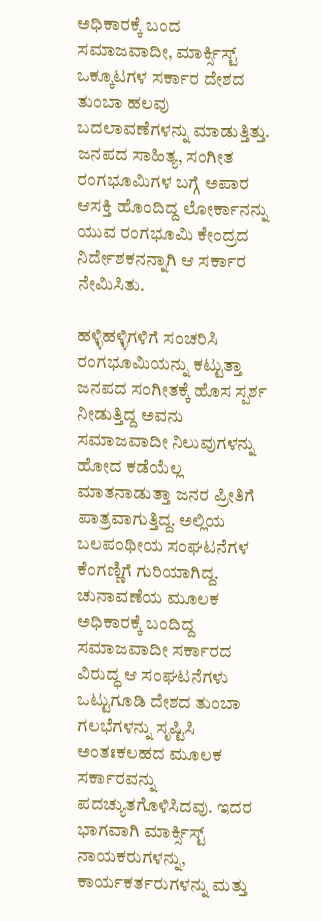ಅಧಿಕಾರಕ್ಕೆ ಬಂದ ಸಮಾಜವಾದೀ, ಮಾರ್ಕ್ಸಿಸ್ಟ್ ಒಕ್ಕೂಟಗಳ ಸರ್ಕಾರ ದೇಶದ ತುಂಬಾ ಹಲವು ಬದಲಾವಣೆಗಳನ್ನು ಮಾಡುತ್ತಿತ್ತು. ಜನಪದ ಸಾಹಿತ್ಯ, ಸಂಗೀತ ರಂಗಭೂಮಿಗಳ ಬಗ್ಗೆ ಅಪಾರ ಆಸಕ್ತಿ ಹೊಂದಿದ್ದ ಲೋರ್ಕಾನನ್ನು ಯುವ ರಂಗಭೂಮಿ ಕೇಂದ್ರದ ನಿರ್ದೇಶಕನನ್ನಾಗಿ ಆ ಸರ್ಕಾರ ನೇಮಿಸಿತು.

ಹಳ್ಳಿಹಳ್ಳಿಗಳಿಗೆ ಸಂಚರಿಸಿ ರಂಗಭೂಮಿಯನ್ನು ಕಟ್ಟುತ್ತಾ ಜನಪದ ಸಂಗೀತಕ್ಕೆ ಹೊಸ ಸ್ಪರ್ಶ ನೀಡುತ್ತಿದ್ದ ಅವನು ಸಮಾಜವಾದೀ ನಿಲುವುಗಳನ್ನು ಹೋದ ಕಡೆಯೆಲ್ಲ ಮಾತನಾಡುತ್ತಾ ಜನರ ಪ್ರೀತಿಗೆ ಪಾತ್ರವಾಗುತ್ತಿದ್ದ. ಅಲ್ಲಿಯ ಬಲಪಂಥೀಯ ಸಂಘಟನೆಗಳ ಕೆಂಗಣ್ಣಿಗೆ ಗುರಿಯಾಗಿದ್ದ. ಚುನಾವಣೆಯ ಮೂಲಕ ಅಧಿಕಾರಕ್ಕೆ ಬಂದಿದ್ದ ಸಮಾಜವಾದೀ ಸರ್ಕಾರದ ವಿರುದ್ಧ ಆ ಸಂಘಟನೆಗಳು ಒಟ್ಟುಗೂಡಿ ದೇಶದ ತುಂಬಾ ಗಲಭೆಗಳನ್ನು ಸೃಷ್ಟಿಸಿ ಅಂತಃಕಲಹದ ಮೂಲಕ ಸರ್ಕಾರವನ್ನು ಪದಚ್ಯುತಗೊಳಿಸಿದವು. ಇದರ ಭಾಗವಾಗಿ ಮಾರ್ಕ್ಸಿಸ್ಟ್ ನಾಯಕರುಗಳನ್ನು, ಕಾರ್ಯಕರ್ತರುಗಳನ್ನು ಮತ್ತು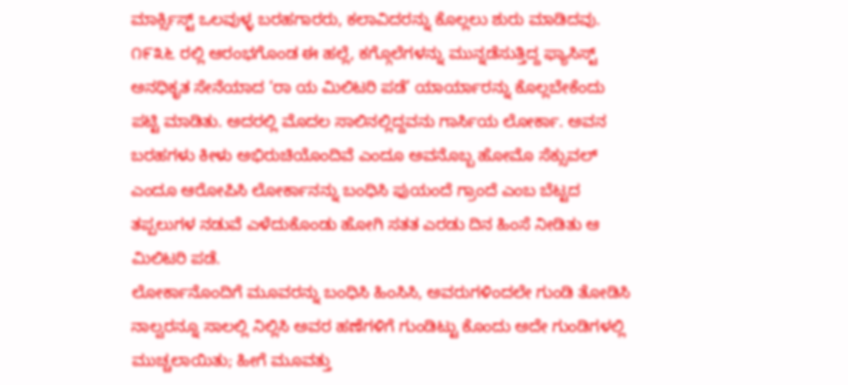ಮಾರ್ಕ್ಸಿಸ್ಟ್ ಒಲವುಳ್ಳ ಬರಹಗಾರರು, ಕಲಾವಿದರನ್ನು ಕೊಲ್ಲಲು ಶುರು ಮಾಡಿದವು.
೧೯೩೬ ರಲ್ಲಿ ಆರಂಭಗೊಂಡ ಈ ಹಲ್ಲೆ, ಕಗ್ಗೊಲೆಗಳನ್ನು ಮುನ್ನಡೆಸುತ್ತಿದ್ದ ಫ್ಯಾಸಿಸ್ಟ್ ಅನಧಿಕೃತ ಸೇನೆಯಾದ ‘ರಾ ಯ ಮಿಲಿಟರಿ ಪಡೆ’ ಯಾರ್ಯಾರನ್ನು ಕೊಲ್ಲಬೇಕೆಂದು ಪಟ್ಟಿ ಮಾಡಿತು. ಅದರಲ್ಲಿ ಮೊದಲ ಸಾಲಿನಲ್ಲಿದ್ದವನು ಗಾರ್ಸಿಯ ಲೋರ್ಕಾ. ಅವನ ಬರಹಗಳು ಕೀಳು ಅಭಿರುಚಿಯೊಂದಿವೆ ಎಂದೂ ಅವನೊಬ್ಬ ಹೋಮೊ ಸೆಕ್ಸುವಲ್ ಎಂದೂ ಆರೋಪಿಸಿ ಲೋರ್ಕಾನನ್ನು ಬಂಧಿಸಿ ಫುಯಂದೆ ಗ್ರಾಂದೆ ಎಂಬ ಬೆಟ್ಟದ ತಪ್ಪಲುಗಳ ನಡುವೆ ಎಳೆದುಕೊಂಡು ಹೋಗಿ ಸತತ ಎರಡು ದಿನ ಹಿಂಸೆ ನೀಡಿತು ಆ ಮಿಲಿಟರಿ ಪಡೆ.
ಲೋರ್ಕಾನೊಂದಿಗೆ ಮೂವರನ್ನು ಬಂಧಿಸಿ ಹಿಂಸಿಸಿ, ಅವರುಗಳಿಂದಲೇ ಗುಂಡಿ ತೋಡಿಸಿ ನಾಲ್ವರನ್ನೂ ಸಾಲಲ್ಲಿ ನಿಲ್ಲಿಸಿ ಅವರ ಹಣೆಗಳಿಗೆ ಗುಂಡಿಟ್ಟು ಕೊಂದು ಅದೇ ಗುಂಡಿಗಳಲ್ಲಿ ಮುಚ್ಚಲಾಯಿತು; ಹೀಗೆ ಮೂವತ್ತು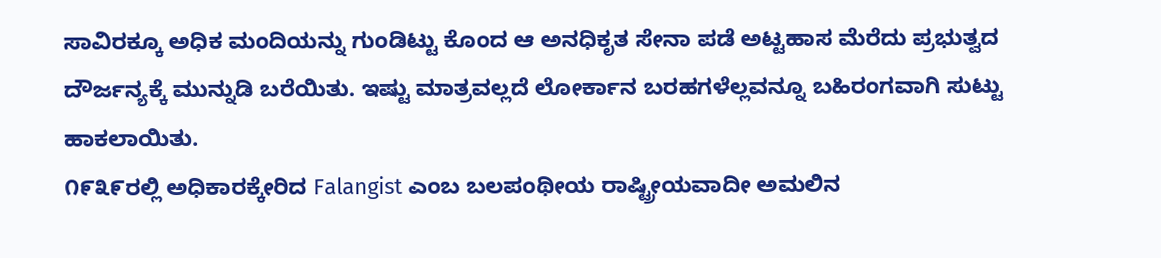ಸಾವಿರಕ್ಕೂ ಅಧಿಕ ಮಂದಿಯನ್ನು ಗುಂಡಿಟ್ಟು ಕೊಂದ ಆ ಅನಧಿಕೃತ ಸೇನಾ ಪಡೆ ಅಟ್ಟಹಾಸ ಮೆರೆದು ಪ್ರಭುತ್ವದ ದೌರ್ಜನ್ಯಕ್ಕೆ ಮುನ್ನುಡಿ ಬರೆಯಿತು. ಇಷ್ಟು ಮಾತ್ರವಲ್ಲದೆ ಲೋರ್ಕಾನ ಬರಹಗಳೆಲ್ಲವನ್ನೂ ಬಹಿರಂಗವಾಗಿ ಸುಟ್ಟು ಹಾಕಲಾಯಿತು.
೧೯೩೯ರಲ್ಲಿ ಅಧಿಕಾರಕ್ಕೇರಿದ Falangist ಎಂಬ ಬಲಪಂಥೀಯ ರಾಷ್ಟ್ರೀಯವಾದೀ ಅಮಲಿನ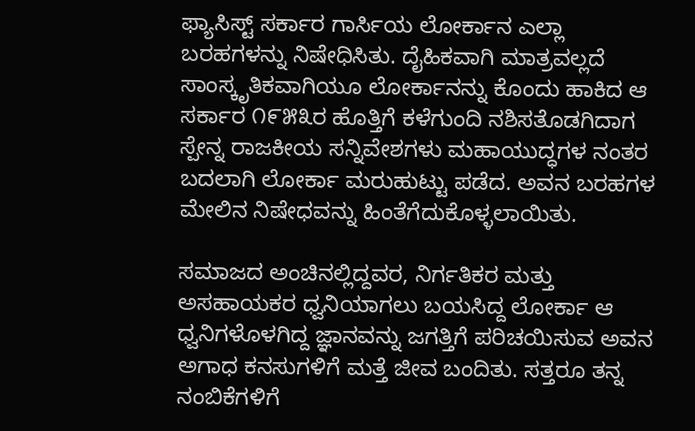ಫ್ಯಾಸಿಸ್ಟ್ ಸರ್ಕಾರ ಗಾರ್ಸಿಯ ಲೋರ್ಕಾನ ಎಲ್ಲಾ ಬರಹಗಳನ್ನು ನಿಷೇಧಿಸಿತು. ದೈಹಿಕವಾಗಿ ಮಾತ್ರವಲ್ಲದೆ ಸಾಂಸ್ಕೃತಿಕವಾಗಿಯೂ ಲೋರ್ಕಾನನ್ನು ಕೊಂದು ಹಾಕಿದ ಆ ಸರ್ಕಾರ ೧೯೫೩ರ ಹೊತ್ತಿಗೆ ಕಳೆಗುಂದಿ ನಶಿಸತೊಡಗಿದಾಗ ಸ್ಪೇನ್ನ ರಾಜಕೀಯ ಸನ್ನಿವೇಶಗಳು ಮಹಾಯುದ್ಧಗಳ ನಂತರ ಬದಲಾಗಿ ಲೋರ್ಕಾ ಮರುಹುಟ್ಟು ಪಡೆದ. ಅವನ ಬರಹಗಳ ಮೇಲಿನ ನಿಷೇಧವನ್ನು ಹಿಂತೆಗೆದುಕೊಳ್ಳಲಾಯಿತು.

ಸಮಾಜದ ಅಂಚಿನಲ್ಲಿದ್ದವರ, ನಿರ್ಗತಿಕರ ಮತ್ತು ಅಸಹಾಯಕರ ಧ್ವನಿಯಾಗಲು ಬಯಸಿದ್ದ ಲೋರ್ಕಾ ಆ ಧ್ವನಿಗಳೊಳಗಿದ್ದ ಜ್ಞಾನವನ್ನು ಜಗತ್ತಿಗೆ ಪರಿಚಯಿಸುವ ಅವನ ಅಗಾಧ ಕನಸುಗಳಿಗೆ ಮತ್ತೆ ಜೀವ ಬಂದಿತು. ಸತ್ತರೂ ತನ್ನ ನಂಬಿಕೆಗಳಿಗೆ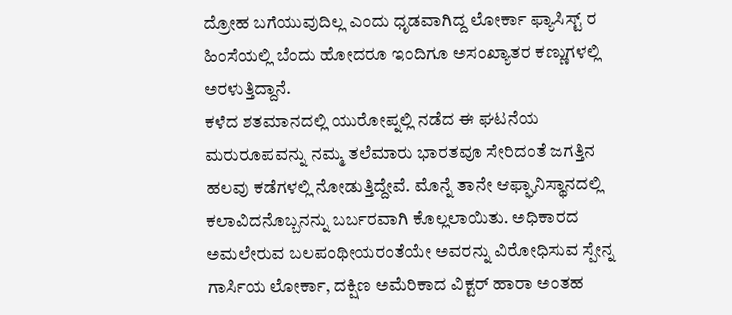ದ್ರೋಹ ಬಗೆಯುವುದಿಲ್ಲ ಎಂದು ಧೃಡವಾಗಿದ್ದ ಲೋರ್ಕಾ ಫ್ಯಾಸಿಸ್ಟ್ ರ ಹಿಂಸೆಯಲ್ಲಿ ಬೆಂದು ಹೋದರೂ ಇಂದಿಗೂ ಅಸಂಖ್ಯಾತರ ಕಣ್ಣುಗಳಲ್ಲಿ ಅರಳುತ್ತಿದ್ದಾನೆ.
ಕಳೆದ ಶತಮಾನದಲ್ಲಿ ಯುರೋಪ್ನಲ್ಲಿ ನಡೆದ ಈ ಘಟನೆಯ ಮರುರೂಪವನ್ನು ನಮ್ಮ ತಲೆಮಾರು ಭಾರತವೂ ಸೇರಿದಂತೆ ಜಗತ್ತಿನ ಹಲವು ಕಡೆಗಳಲ್ಲಿ ನೋಡುತ್ತಿದ್ದೇವೆ. ಮೊನ್ನೆ ತಾನೇ ಆಫ್ಘಾನಿಸ್ಥಾನದಲ್ಲಿ ಕಲಾವಿದನೊಬ್ಬನನ್ನು ಬರ್ಬರವಾಗಿ ಕೊಲ್ಲಲಾಯಿತು. ಅಧಿಕಾರದ ಅಮಲೇರುವ ಬಲಪಂಥೀಯರಂತೆಯೇ ಅವರನ್ನು ವಿರೋಧಿಸುವ ಸ್ಪೇನ್ನ ಗಾರ್ಸಿಯ ಲೋರ್ಕಾ, ದಕ್ಷಿಣ ಅಮೆರಿಕಾದ ವಿಕ್ಟರ್ ಹಾರಾ ಅಂತಹ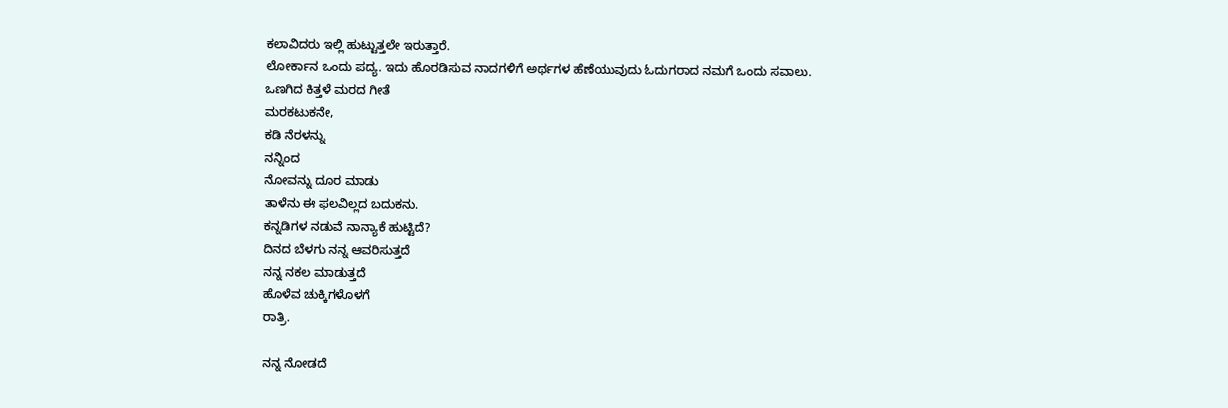ಕಲಾವಿದರು ಇಲ್ಲಿ ಹುಟ್ಟುತ್ತಲೇ ಇರುತ್ತಾರೆ.
ಲೋರ್ಕಾನ ಒಂದು ಪದ್ಯ. ಇದು ಹೊರಡಿಸುವ ನಾದಗಳಿಗೆ ಅರ್ಥಗಳ ಹೆಣೆಯುವುದು ಓದುಗರಾದ ನಮಗೆ ಒಂದು ಸವಾಲು.
ಒಣಗಿದ ಕಿತ್ತಳೆ ಮರದ ಗೀತೆ
ಮರಕಟುಕನೇ,
ಕಡಿ ನೆರಳನ್ನು
ನನ್ನಿಂದ
ನೋವನ್ನು ದೂರ ಮಾಡು
ತಾಳೆನು ಈ ಫಲವಿಲ್ಲದ ಬದುಕನು.
ಕನ್ನಡಿಗಳ ನಡುವೆ ನಾನ್ಯಾಕೆ ಹುಟ್ಟಿದೆ?
ದಿನದ ಬೆಳಗು ನನ್ನ ಆವರಿಸುತ್ತದೆ
ನನ್ನ ನಕಲ ಮಾಡುತ್ತದೆ
ಹೊಳೆವ ಚುಕ್ಕಿಗಳೊಳಗೆ
ರಾತ್ರಿ.

ನನ್ನ ನೋಡದೆ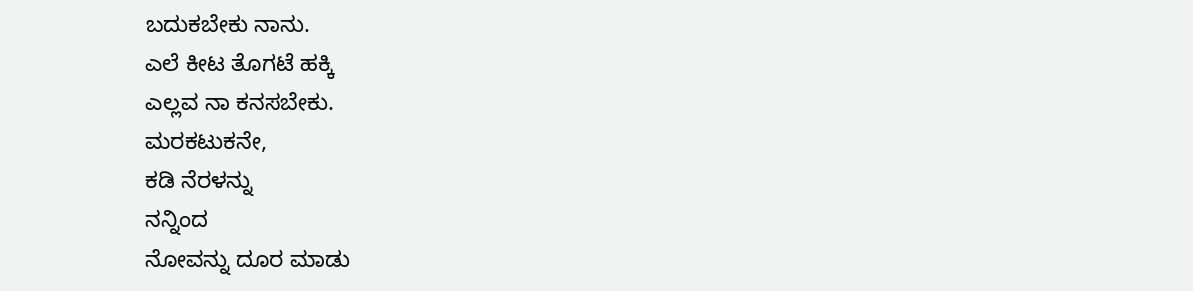ಬದುಕಬೇಕು ನಾನು.
ಎಲೆ ಕೀಟ ತೊಗಟೆ ಹಕ್ಕಿ
ಎಲ್ಲವ ನಾ ಕನಸಬೇಕು.
ಮರಕಟುಕನೇ,
ಕಡಿ ನೆರಳನ್ನು
ನನ್ನಿಂದ
ನೋವನ್ನು ದೂರ ಮಾಡು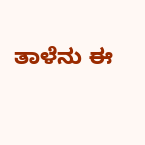ತಾಳೆನು ಈ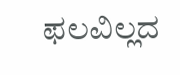ಫಲವಿಲ್ಲದ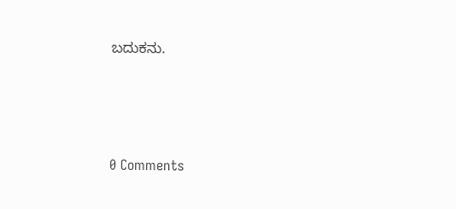ಬದುಕನು.






0 Comments